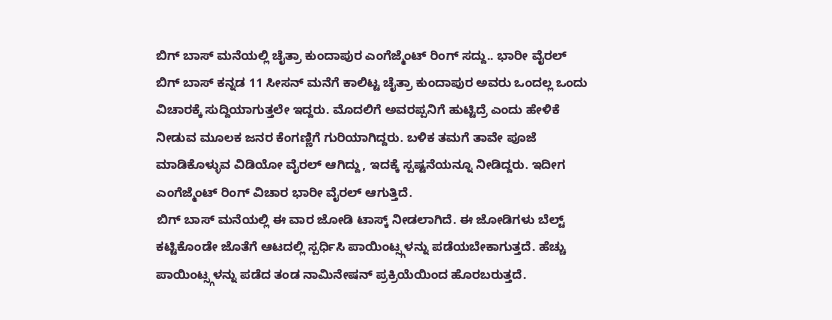ಬಿಗ್ ಬಾಸ್ ಮನೆಯಲ್ಲಿ ಚೈತ್ರಾ ಕುಂದಾಪುರ ಎಂಗೆಜ್ಮೆಂಟ್ ರಿಂಗ್ ಸದ್ದು.. ಭಾರೀ ವೈರಲ್
ಬಿಗ್ ಬಾಸ್ ಕನ್ನಡ 11 ಸೀಸನ್ ಮನೆಗೆ ಕಾಲಿಟ್ಟ ಚೈತ್ರಾ ಕುಂದಾಪುರ ಅವರು ಒಂದಲ್ಲ ಒಂದು ವಿಚಾರಕ್ಕೆ ಸುದ್ದಿಯಾಗುತ್ತಲೇ ಇದ್ದರು. ಮೊದಲಿಗೆ ಅವರಪ್ಪನಿಗೆ ಹುಟ್ಟಿದ್ರೆ ಎಂದು ಹೇಳಿಕೆ ನೀಡುವ ಮೂಲಕ ಜನರ ಕೆಂಗಣ್ಣಿಗೆ ಗುರಿಯಾಗಿದ್ದರು. ಬಳಿಕ ತಮಗೆ ತಾವೇ ಪೂಜೆ ಮಾಡಿಕೊಳ್ಳುವ ವಿಡಿಯೋ ವೈರಲ್ ಆಗಿದ್ದು, ಇದಕ್ಕೆ ಸ್ಪಷ್ಟನೆಯನ್ನೂ ನೀಡಿದ್ದರು. ಇದೀಗ ಎಂಗೆಜ್ಮೆಂಟ್ ರಿಂಗ್ ವಿಚಾರ ಭಾರೀ ವೈರಲ್ ಆಗುತ್ತಿದೆ.
ಬಿಗ್ ಬಾಸ್ ಮನೆಯಲ್ಲಿ ಈ ವಾರ ಜೋಡಿ ಟಾಸ್ಕ್ ನೀಡಲಾಗಿದೆ. ಈ ಜೋಡಿಗಳು ಬೆಲ್ಟ್ ಕಟ್ಟಿಕೊಂಡೇ ಜೊತೆಗೆ ಆಟದಲ್ಲಿ ಸ್ಪರ್ಧಿಸಿ ಪಾಯಿಂಟ್ಸ್ಗಳನ್ನು ಪಡೆಯಬೇಕಾಗುತ್ತದೆ. ಹೆಚ್ಚು ಪಾಯಿಂಟ್ಸ್ಗಳನ್ನು ಪಡೆದ ತಂಡ ನಾಮಿನೇಷನ್ ಪ್ರಕ್ರಿಯೆಯಿಂದ ಹೊರಬರುತ್ತದೆ.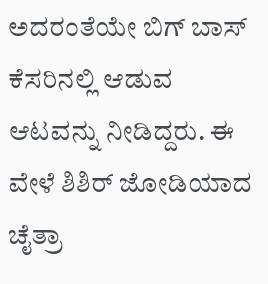ಅದರಂತೆಯೇ ಬಿಗ್ ಬಾಸ್ ಕೆಸರಿನಲ್ಲಿ ಆಡುವ ಆಟವನ್ನು ನೀಡಿದ್ದರು. ಈ ವೇಳೆ ಶಿಶಿರ್ ಜೋಡಿಯಾದ ಚೈತ್ರಾ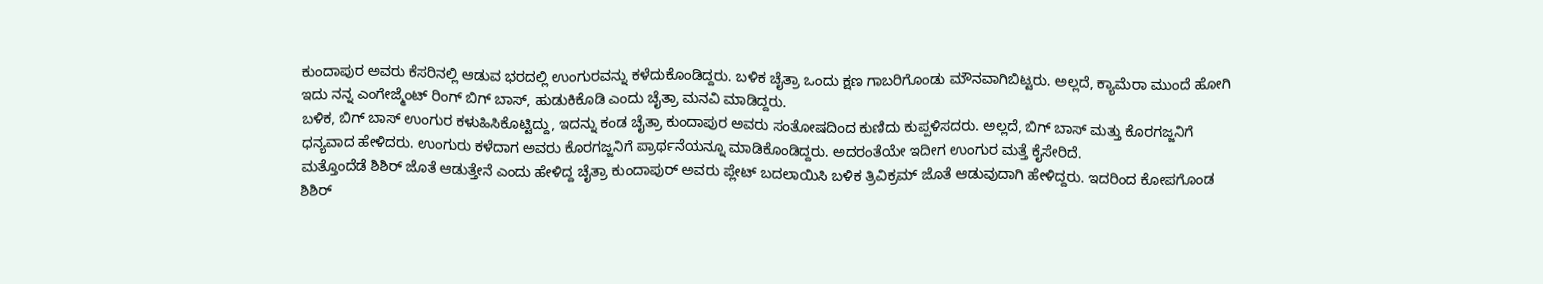ಕುಂದಾಪುರ ಅವರು ಕೆಸರಿನಲ್ಲಿ ಆಡುವ ಭರದಲ್ಲಿ ಉಂಗುರವನ್ನು ಕಳೆದುಕೊಂಡಿದ್ದರು. ಬಳಿಕ ಚೈತ್ರಾ ಒಂದು ಕ್ಷಣ ಗಾಬರಿಗೊಂಡು ಮೌನವಾಗಿಬಿಟ್ಟರು. ಅಲ್ಲದೆ, ಕ್ಯಾಮೆರಾ ಮುಂದೆ ಹೋಗಿ ಇದು ನನ್ನ ಎಂಗೇಜ್ಮೆಂಟ್ ರಿಂಗ್ ಬಿಗ್ ಬಾಸ್, ಹುಡುಕಿಕೊಡಿ ಎಂದು ಚೈತ್ರಾ ಮನವಿ ಮಾಡಿದ್ದರು.
ಬಳಿಕ, ಬಿಗ್ ಬಾಸ್ ಉಂಗುರ ಕಳುಹಿಸಿಕೊಟ್ಟಿದ್ದು, ಇದನ್ನು ಕಂಡ ಚೈತ್ರಾ ಕುಂದಾಪುರ ಅವರು ಸಂತೋಷದಿಂದ ಕುಣಿದು ಕುಪ್ಪಳಿಸದರು. ಅಲ್ಲದೆ, ಬಿಗ್ ಬಾಸ್ ಮತ್ತು ಕೊರಗಜ್ಜನಿಗೆ ಧನ್ಯವಾದ ಹೇಳಿದರು. ಉಂಗುರು ಕಳೆದಾಗ ಅವರು ಕೊರಗಜ್ಜನಿಗೆ ಪ್ರಾರ್ಥನೆಯನ್ನೂ ಮಾಡಿಕೊಂಡಿದ್ದರು. ಅದರಂತೆಯೇ ಇದೀಗ ಉಂಗುರ ಮತ್ತೆ ಕೈಸೇರಿದೆ.
ಮತ್ತೊಂದೆಡೆ ಶಿಶಿರ್ ಜೊತೆ ಆಡುತ್ತೇನೆ ಎಂದು ಹೇಳಿದ್ದ ಚೈತ್ರಾ ಕುಂದಾಪುರ್ ಅವರು ಪ್ಲೇಟ್ ಬದಲಾಯಿಸಿ ಬಳಿಕ ತ್ರಿವಿಕ್ರಮ್ ಜೊತೆ ಆಡುವುದಾಗಿ ಹೇಳಿದ್ದರು. ಇದರಿಂದ ಕೋಪಗೊಂಡ ಶಿಶಿರ್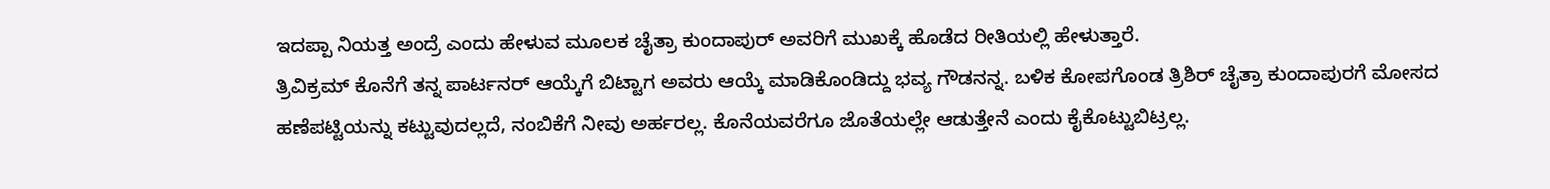ಇದಪ್ಪಾ ನಿಯತ್ತ ಅಂದ್ರೆ ಎಂದು ಹೇಳುವ ಮೂಲಕ ಚೈತ್ರಾ ಕುಂದಾಪುರ್ ಅವರಿಗೆ ಮುಖಕ್ಕೆ ಹೊಡೆದ ರೀತಿಯಲ್ಲಿ ಹೇಳುತ್ತಾರೆ.
ತ್ರಿವಿಕ್ರಮ್ ಕೊನೆಗೆ ತನ್ನ ಪಾರ್ಟನರ್ ಆಯ್ಕೆಗೆ ಬಿಟ್ಟಾಗ ಅವರು ಆಯ್ಕೆ ಮಾಡಿಕೊಂಡಿದ್ದು ಭವ್ಯ ಗೌಡನನ್ನ. ಬಳಿಕ ಕೋಪಗೊಂಡ ತ್ರಿಶಿರ್ ಚೈತ್ರಾ ಕುಂದಾಪುರಗೆ ಮೋಸದ ಹಣೆಪಟ್ಟಿಯನ್ನು ಕಟ್ಟುವುದಲ್ಲದೆ, ನಂಬಿಕೆಗೆ ನೀವು ಅರ್ಹರಲ್ಲ. ಕೊನೆಯವರೆಗೂ ಜೊತೆಯಲ್ಲೇ ಆಡುತ್ತೇನೆ ಎಂದು ಕೈಕೊಟ್ಟುಬಿಟ್ರಲ್ಲ.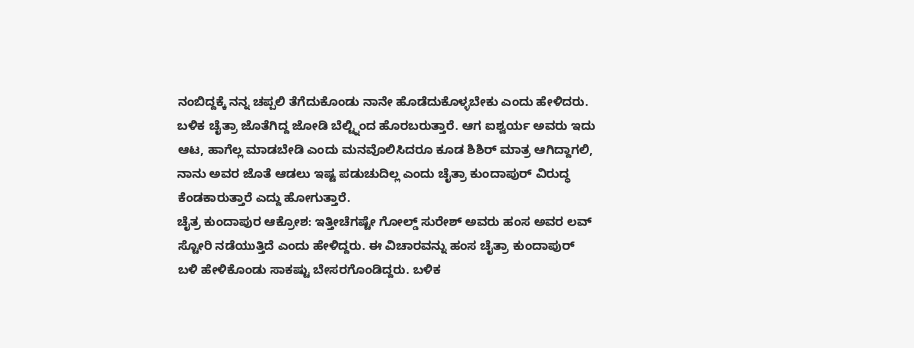ನಂಬಿದ್ದಕ್ಕೆ ನನ್ನ ಚಪ್ಪಲಿ ತೆಗೆದುಕೊಂಡು ನಾನೇ ಹೊಡೆದುಕೊಳ್ಳಬೇಕು ಎಂದು ಹೇಳಿದರು.
ಬಳಿಕ ಚೈತ್ರಾ ಜೊತೆಗಿದ್ದ ಜೋಡಿ ಬೆಲ್ಟ್ನಿಂದ ಹೊರಬರುತ್ತಾರೆ. ಆಗ ಐಶ್ವರ್ಯ ಅವರು ಇದು ಆಟ, ಹಾಗೆಲ್ಲ ಮಾಡಬೇಡಿ ಎಂದು ಮನವೊಲಿಸಿದರೂ ಕೂಡ ಶಿಶಿರ್ ಮಾತ್ರ ಆಗಿದ್ದಾಗಲಿ, ನಾನು ಅವರ ಜೊತೆ ಆಡಲು ಇಷ್ಟ ಪಡುಚುದಿಲ್ಲ ಎಂದು ಚೈತ್ರಾ ಕುಂದಾಪುರ್ ವಿರುದ್ಧ ಕೆಂಡಕಾರುತ್ತಾರೆ ಎದ್ದು ಹೋಗುತ್ತಾರೆ.
ಚೈತ್ರ ಕುಂದಾಪುರ ಆಕ್ರೋಶ: ಇತ್ತೀಚೆಗಷ್ಟೇ ಗೋಲ್ಡ್ ಸುರೇಶ್ ಅವರು ಹಂಸ ಅವರ ಲವ್ ಸ್ಟೋರಿ ನಡೆಯುತ್ತಿದೆ ಎಂದು ಹೇಳಿದ್ದರು. ಈ ವಿಚಾರವನ್ನು ಹಂಸ ಚೈತ್ರಾ ಕುಂದಾಪುರ್ ಬಳಿ ಹೇಳಿಕೊಂಡು ಸಾಕಷ್ಟು ಬೇಸರಗೊಂಡಿದ್ದರು. ಬಳಿಕ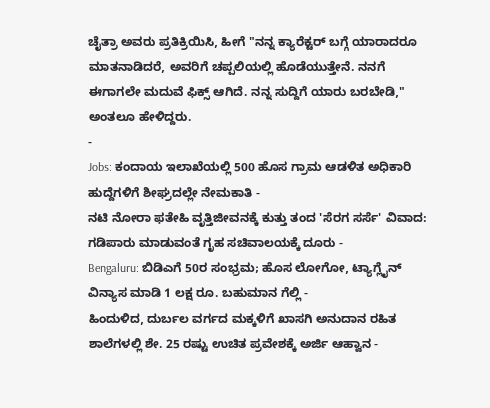ಚೈತ್ರಾ ಅವರು ಪ್ರತಿಕ್ರಿಯಿಸಿ, ಹೀಗೆ "ನನ್ನ ಕ್ಯಾರೆಕ್ಟರ್ ಬಗ್ಗೆ ಯಾರಾದರೂ ಮಾತನಾಡಿದರೆ, ಅವರಿಗೆ ಚಪ್ಪಲಿಯಲ್ಲಿ ಹೊಡೆಯುತ್ತೇನೆ. ನನಗೆ ಈಗಾಗಲೇ ಮದುವೆ ಫಿಕ್ಸ್ ಆಗಿದೆ. ನನ್ನ ಸುದ್ದಿಗೆ ಯಾರು ಬರಬೇಡಿ," ಅಂತಲೂ ಹೇಳಿದ್ದರು.
-
Jobs: ಕಂದಾಯ ಇಲಾಖೆಯಲ್ಲಿ 500 ಹೊಸ ಗ್ರಾಮ ಆಡಳಿತ ಅಧಿಕಾರಿ ಹುದ್ದೆಗಳಿಗೆ ಶೀಘ್ರದಲ್ಲೇ ನೇಮಕಾತಿ -
ನಟಿ ನೋರಾ ಫತೇಹಿ ವೃತ್ತಿಜೀವನಕ್ಕೆ ಕುತ್ತು ತಂದ 'ಸೆರಗ ಸರ್ಸೆ' ವಿವಾದ: ಗಡಿಪಾರು ಮಾಡುವಂತೆ ಗೃಹ ಸಚಿವಾಲಯಕ್ಕೆ ದೂರು -
Bengaluru: ಬಿಡಿಎಗೆ 50ರ ಸಂಭ್ರಮ; ಹೊಸ ಲೋಗೋ, ಟ್ಯಾಗ್ಲೈನ್ ವಿನ್ಯಾಸ ಮಾಡಿ 1 ಲಕ್ಷ ರೂ. ಬಹುಮಾನ ಗೆಲ್ಲಿ -
ಹಿಂದುಳಿದ, ದುರ್ಬಲ ವರ್ಗದ ಮಕ್ಕಳಿಗೆ ಖಾಸಗಿ ಅನುದಾನ ರಹಿತ ಶಾಲೆಗಳಲ್ಲಿ ಶೇ. 25 ರಷ್ಟು ಉಚಿತ ಪ್ರವೇಶಕ್ಕೆ ಅರ್ಜಿ ಆಹ್ವಾನ -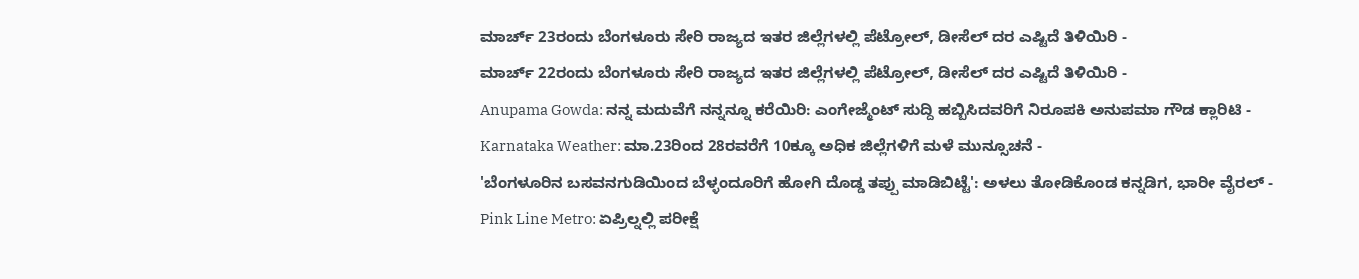ಮಾರ್ಚ್ 23ರಂದು ಬೆಂಗಳೂರು ಸೇರಿ ರಾಜ್ಯದ ಇತರ ಜಿಲ್ಲೆಗಳಲ್ಲಿ ಪೆಟ್ರೋಲ್, ಡೀಸೆಲ್ ದರ ಎಷ್ಟಿದೆ ತಿಳಿಯಿರಿ -
ಮಾರ್ಚ್ 22ರಂದು ಬೆಂಗಳೂರು ಸೇರಿ ರಾಜ್ಯದ ಇತರ ಜಿಲ್ಲೆಗಳಲ್ಲಿ ಪೆಟ್ರೋಲ್, ಡೀಸೆಲ್ ದರ ಎಷ್ಟಿದೆ ತಿಳಿಯಿರಿ -
Anupama Gowda: ನನ್ನ ಮದುವೆಗೆ ನನ್ನನ್ನೂ ಕರೆಯಿರಿ: ಎಂಗೇಜ್ಮೆಂಟ್ ಸುದ್ದಿ ಹಬ್ಬಿಸಿದವರಿಗೆ ನಿರೂಪಕಿ ಅನುಪಮಾ ಗೌಡ ಕ್ಲಾರಿಟಿ -
Karnataka Weather: ಮಾ.23ರಿಂದ 28ರವರೆಗೆ 10ಕ್ಕೂ ಅಧಿಕ ಜಿಲ್ಲೆಗಳಿಗೆ ಮಳೆ ಮುನ್ಸೂಚನೆ -
'ಬೆಂಗಳೂರಿನ ಬಸವನಗುಡಿಯಿಂದ ಬೆಳ್ಳಂದೂರಿಗೆ ಹೋಗಿ ದೊಡ್ಡ ತಪ್ಪು ಮಾಡಿಬಿಟ್ಟೆ': ಅಳಲು ತೋಡಿಕೊಂಡ ಕನ್ನಡಿಗ, ಭಾರೀ ವೈರಲ್ -
Pink Line Metro: ಏಪ್ರಿಲ್ನಲ್ಲಿ ಪರೀಕ್ಷೆ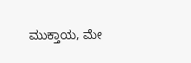ಮುಕ್ತಾಯ, ಮೇ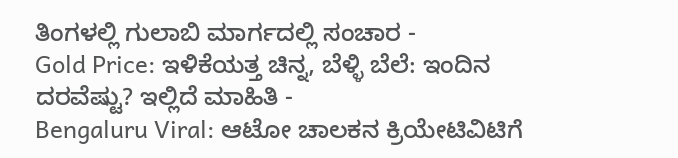ತಿಂಗಳಲ್ಲಿ ಗುಲಾಬಿ ಮಾರ್ಗದಲ್ಲಿ ಸಂಚಾರ -
Gold Price: ಇಳಿಕೆಯತ್ತ ಚಿನ್ನ, ಬೆಳ್ಳಿ ಬೆಲೆ: ಇಂದಿನ ದರವೆಷ್ಟು? ಇಲ್ಲಿದೆ ಮಾಹಿತಿ -
Bengaluru Viral: ಆಟೋ ಚಾಲಕನ ಕ್ರಿಯೇಟಿವಿಟಿಗೆ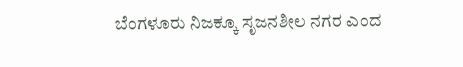ಬೆಂಗಳೂರು ನಿಜಕ್ಕೂ ಸೃಜನಶೀಲ ನಗರ ಎಂದ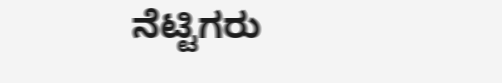ನೆಟ್ಟಿಗರು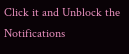Click it and Unblock the Notifications